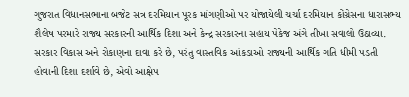ગુજરાત વિધાનસભાના બજેટ સત્ર દરમિયાન પૂરક માંગણીઓ પર યોજાયેલી ચર્ચા દરમિયાન કોંગ્રેસના ધારાસભ્ય શૈલેષ પરમારે રાજ્ય સરકારની આર્થિક દિશા અને કેન્દ્ર સરકારના સહાય પેકેજ અંગે તીખા સવાલો ઉઠાવ્યા. સરકાર વિકાસ અને રોકાણના દાવા કરે છે, પરંતુ વાસ્તવિક આંકડાઓ રાજ્યની આર્થિક ગતિ ધીમી પડતી હોવાની દિશા દર્શાવે છે, એવો આક્ષેપ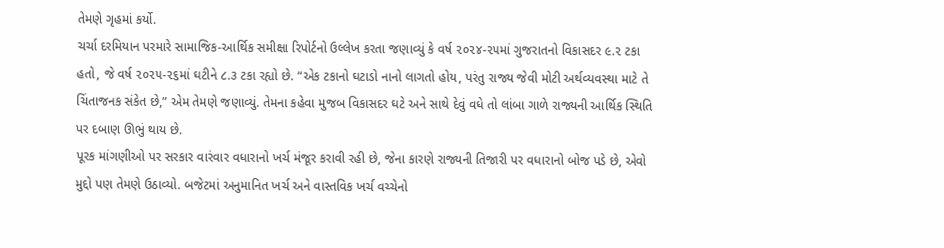તેમણે ગૃહમાં કર્યો.
ચર્ચા દરમિયાન પરમારે સામાજિક-આર્થિક સમીક્ષા રિપોર્ટનો ઉલ્લેખ કરતા જણાવ્યું કે વર્ષ ૨૦૨૪-૨૫માં ગુજરાતનો વિકાસદર ૯.૨ ટકા હતો, જે વર્ષ ૨૦૨૫-૨૬માં ઘટીને ૮.૩ ટકા રહ્યો છે. “એક ટકાનો ઘટાડો નાનો લાગતો હોય, પરંતુ રાજ્ય જેવી મોટી અર્થવ્યવસ્થા માટે તે ચિંતાજનક સંકેત છે,” એમ તેમણે જણાવ્યું. તેમના કહેવા મુજબ વિકાસદર ઘટે અને સાથે દેવું વધે તો લાંબા ગાળે રાજ્યની આર્થિક સ્થિતિ પર દબાણ ઊભું થાય છે.
પૂરક માંગણીઓ પર સરકાર વારંવાર વધારાનો ખર્ચ મંજૂર કરાવી રહી છે, જેના કારણે રાજ્યની તિજારી પર વધારાનો બોજ પડે છે, એવો મુદ્દો પણ તેમણે ઉઠાવ્યો. બજેટમાં અનુમાનિત ખર્ચ અને વાસ્તવિક ખર્ચ વચ્ચેનો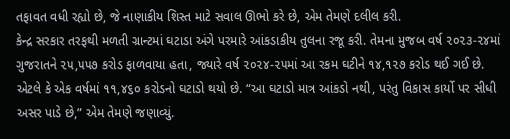તફાવત વધી રહ્યો છે, જે નાણાકીય શિસ્ત માટે સવાલ ઊભો કરે છે, એમ તેમણે દલીલ કરી.
કેન્દ્ર સરકાર તરફથી મળતી ગ્રાન્ટમાં ઘટાડા અંગે પરમારે આંકડાકીય તુલના રજૂ કરી. તેમના મુજબ વર્ષ ૨૦૨૩-૨૪માં ગુજરાતને ૨૫,૫૫૭ કરોડ ફાળવાયા હતા, જ્યારે વર્ષ ૨૦૨૪-૨૫માં આ રકમ ઘટીને ૧૪,૧૨૭ કરોડ થઈ ગઈ છે. એટલે કે એક વર્ષમાં ૧૧,૪૬૦ કરોડનો ઘટાડો થયો છે. “આ ઘટાડો માત્ર આંકડો નથી, પરંતુ વિકાસ કાર્યો પર સીધી અસર પાડે છે,” એમ તેમણે જણાવ્યું.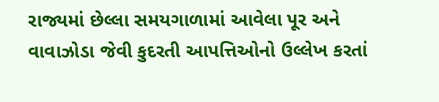રાજ્યમાં છેલ્લા સમયગાળામાં આવેલા પૂર અને વાવાઝોડા જેવી કુદરતી આપત્તિઓનો ઉલ્લેખ કરતાં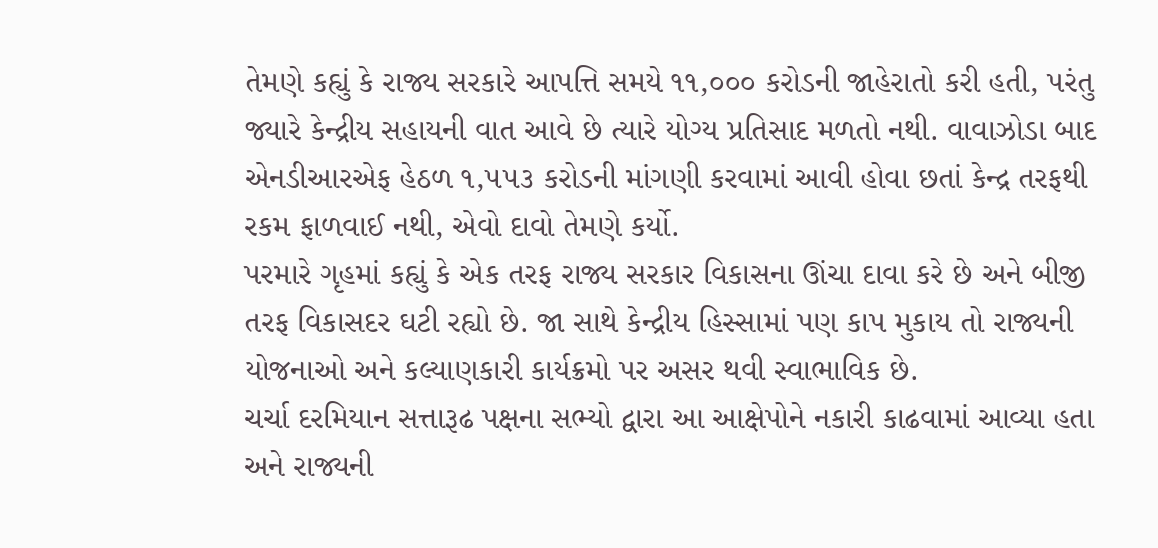તેમણે કહ્યું કે રાજ્ય સરકારે આપત્તિ સમયે ૧૧,૦૦૦ કરોડની જાહેરાતો કરી હતી, પરંતુ જ્યારે કેન્દ્રીય સહાયની વાત આવે છે ત્યારે યોગ્ય પ્રતિસાદ મળતો નથી. વાવાઝોડા બાદ એનડીઆરએફ હેઠળ ૧,૫૫૩ કરોડની માંગણી કરવામાં આવી હોવા છતાં કેન્દ્ર તરફથી રકમ ફાળવાઈ નથી, એવો દાવો તેમણે કર્યો.
પરમારે ગૃહમાં કહ્યું કે એક તરફ રાજ્ય સરકાર વિકાસના ઊંચા દાવા કરે છે અને બીજી તરફ વિકાસદર ઘટી રહ્યો છે. જા સાથે કેન્દ્રીય હિસ્સામાં પણ કાપ મુકાય તો રાજ્યની યોજનાઓ અને કલ્યાણકારી કાર્યક્રમો પર અસર થવી સ્વાભાવિક છે.
ચર્ચા દરમિયાન સત્તારૂઢ પક્ષના સભ્યો દ્વારા આ આક્ષેપોને નકારી કાઢવામાં આવ્યા હતા અને રાજ્યની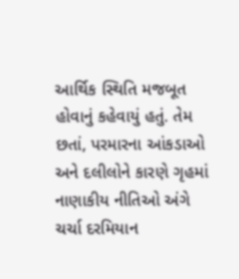આર્થિક સ્થિતિ મજબૂત હોવાનું કહેવાયું હતું. તેમ છતાં, પરમારના આંકડાઓ અને દલીલોને કારણે ગૃહમાં નાણાકીય નીતિઓ અંગે ચર્ચા દરમિયાન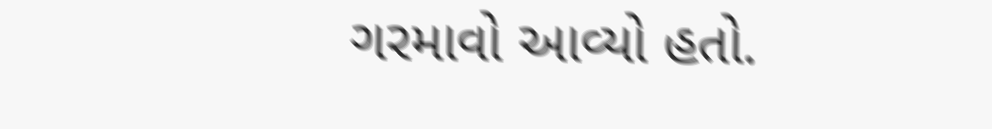ગરમાવો આવ્યો હતો.